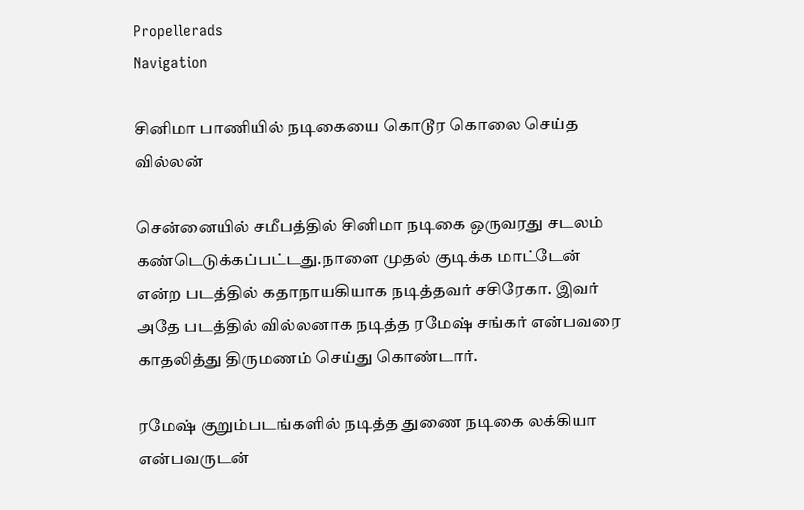Propellerads
Navigation

சினிமா பாணியில் நடிகையை கொடூர கொலை செய்த வில்லன்

சென்னையில் சமீபத்தில் சினிமா நடிகை ஒருவரது சடலம் கண்டெடுக்கப்பட்டது.நாளை முதல் குடிக்க மாட்டேன் என்ற படத்தில் கதாநாயகியாக நடித்தவர் சசிரேகா. இவர் அதே படத்தில் வில்லனாக நடித்த ரமேஷ் சங்கர் என்பவரை காதலித்து திருமணம் செய்து கொண்டார்.

ரமேஷ் குறும்படங்களில் நடித்த துணை நடிகை லக்கியா என்பவருடன்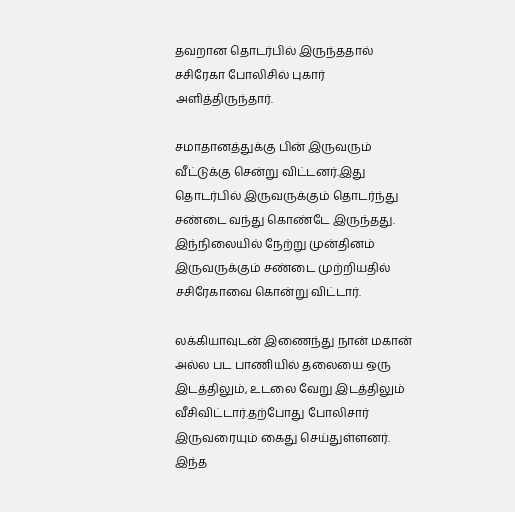தவறான தொடர்பில் இருந்ததால் சசிரேகா போலிசில் புகார் அளித்திருந்தார்.

சமாதானத்துக்கு பின் இருவரும் வீட்டுக்கு சென்று விட்டனர்.இது தொடர்பில் இருவருக்கும் தொடர்ந்து சண்டை வந்து கொண்டே இருந்தது. இந்நிலையில் நேற்று முன்தினம் இருவருக்கும் சண்டை முற்றியதில் சசிரேகாவை கொன்று விட்டார்.

லக்கியாவுடன் இணைந்து நான் மகான் அல்ல பட பாணியில் தலையை ஒரு இடத்திலும், உடலை வேறு இடத்திலும் வீசிவிட்டார்.தற்போது போலிசார் இருவரையும் கைது செய்துள்ளனர். இந்த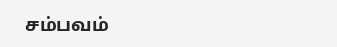சம்பவம்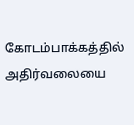கோடம்பாக்கத்தில் அதிர்வலையை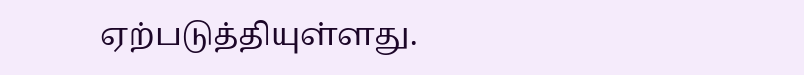ஏற்படுத்தியுள்ளது.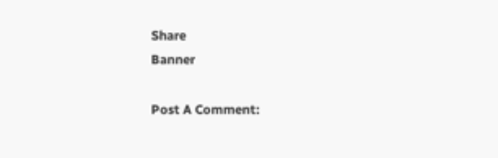Share
Banner

Post A Comment: